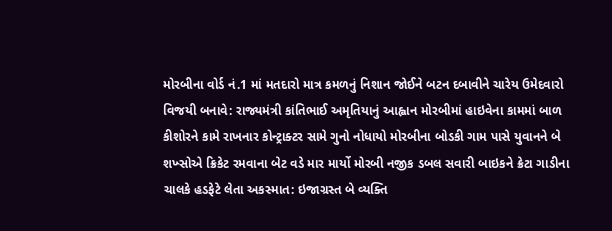મોરબીના વોર્ડ નં.1 માં મતદારો માત્ર કમળનું નિશાન જોઈને બટન દબાવીને ચારેય ઉમેદવારો વિજયી બનાવે: રાજ્યમંત્રી કાંતિભાઈ અમૃતિયાનું આહ્વાન મોરબીમાં હાઇવેના કામમાં બાળ કીશોરને કામે રાખનાર કોન્ટ્રાક્ટર સામે ગુનો નોધાયો મોરબીના બોડકી ગામ પાસે યુવાનને બે શખ્સોએ ક્રિકેટ રમવાના બેટ વડે માર માર્યો મોરબી નજીક ડબલ સવારી બાઇકને ક્રેટા ગાડીના ચાલકે હડફેટે લેતા અકસ્માત: ઇજાગ્રસ્ત બે વ્યક્તિ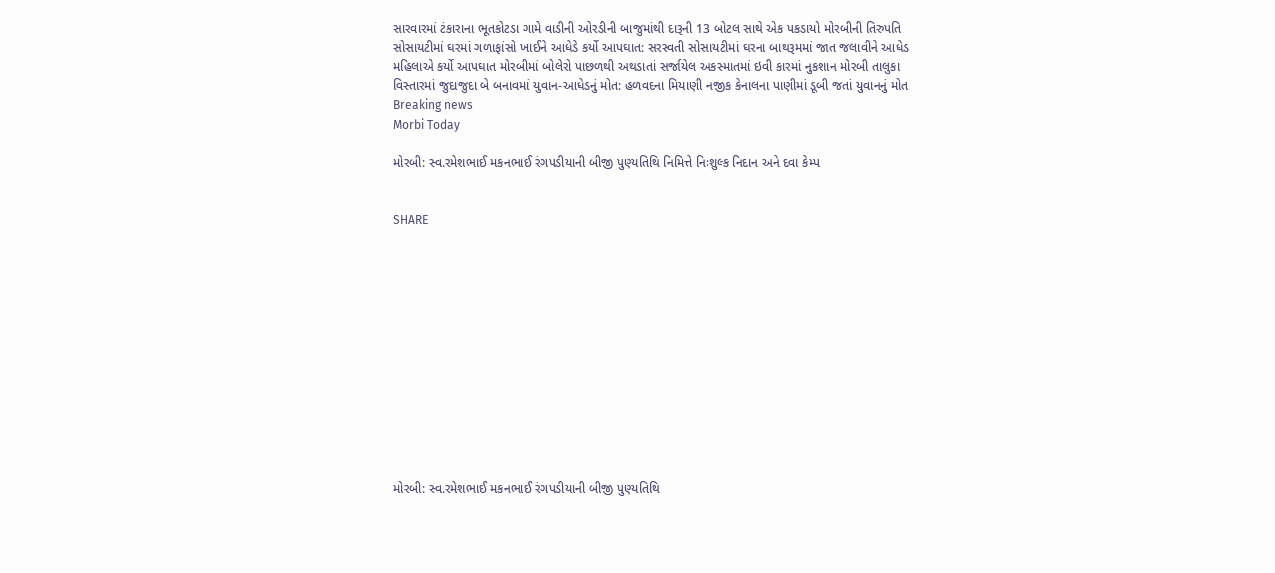સારવારમાં ટંકારાના ભૂતકોટડા ગામે વાડીની ઓરડીની બાજુમાંથી દારૂની 13 બોટલ સાથે એક પકડાયો મોરબીની તિરુપતિ સોસાયટીમાં ઘરમાં ગળાફાંસો ખાઈને આધેડે કર્યો આપઘાત: સરસ્વતી સોસાયટીમાં ઘરના બાથરૂમમાં જાત જલાવીને આધેડ મહિલાએ કર્યો આપઘાત મોરબીમાં બોલેરો પાછળથી અથડાતાં સર્જાયેલ અકસ્માતમાં ઇવી કારમાં નુકશાન મોરબી તાલુકા વિસ્તારમાં જુદાજુદા બે બનાવમાં યુવાન-આધેડનું મોત: હળવદના મિયાણી નજીક કેનાલના પાણીમાં ડૂબી જતાં યુવાનનું મોત
Breaking news
Morbi Today

મોરબી: સ્વ.રમેશભાઈ મકનભાઈ રંગપડીયાની બીજી પુણ્યતિથિ નિમિત્તે નિઃશુલ્ક નિદાન અને દવા કેમ્પ


SHARE













મોરબી: સ્વ.રમેશભાઈ મકનભાઈ રંગપડીયાની બીજી પુણ્યતિથિ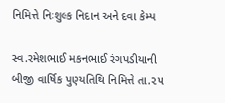નિમિત્તે નિઃશુલ્ક નિદાન અને દવા કેમ્પ

સ્વ.રમેશભાઈ મકનભાઈ રંગપડીયાની બીજી વાર્ષિક પુણ્યતિથિ નિમિત્તે તા.૨૫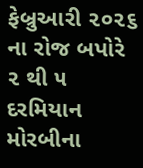ફેબ્રુઆરી ૨૦૨૬ ના રોજ બપોરે ૨ થી ૫ દરમિયાન મોરબીના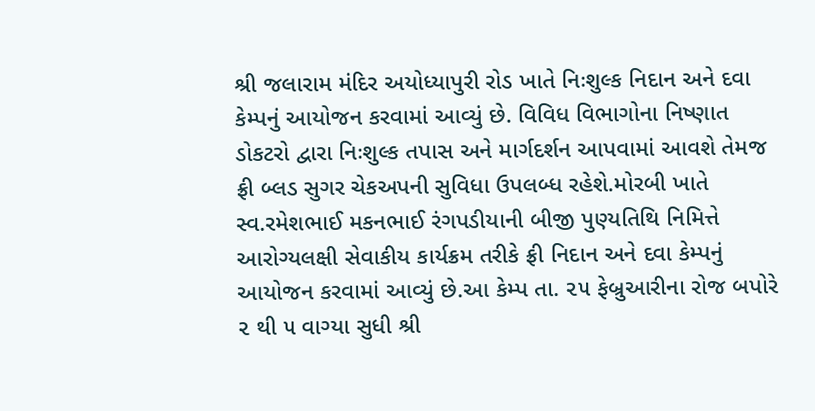શ્રી જલારામ મંદિર અયોધ્યાપુરી રોડ ખાતે નિઃશુલ્ક નિદાન અને દવા કેમ્પનું આયોજન કરવામાં આવ્યું છે. વિવિધ વિભાગોના નિષ્ણાત ડોકટરો દ્વારા નિઃશુલ્ક તપાસ અને માર્ગદર્શન આપવામાં આવશે તેમજ ફ્રી બ્લડ સુગર ચેકઅપની સુવિધા ઉપલબ્ધ રહેશે.મોરબી ખાતે સ્વ.રમેશભાઈ મકનભાઈ રંગપડીયાની બીજી પુણ્યતિથિ નિમિત્તે આરોગ્યલક્ષી સેવાકીય કાર્યક્રમ તરીકે ફ્રી નિદાન અને દવા કેમ્પનું આયોજન કરવામાં આવ્યું છે.આ કેમ્પ તા. ૨૫ ફેબ્રુઆરીના રોજ બપોરે ૨ થી ૫ વાગ્યા સુધી શ્રી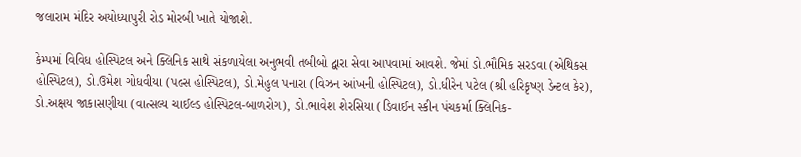જલારામ મંદિર અયોધ્યાપુરી રોડ મોરબી ખાતે યોજાશે.

કેમ્પમાં વિવિધ હોસ્પિટલ અને ક્લિનિક સાથે સંકળાયેલા અનુભવી તબીબો દ્વારા સેવા આપવામાં આવશે. જેમાં ડો.ભૌમિક સરડવા (એથિકસ હોસ્પિટલ), ડો.ઉમેશ ગોધવીયા (પલ્સ હોસ્પિટલ), ડો.મેહુલ પનારા (વિઝન આંખની હોસ્પિટલ), ડો.ધીરેન પટેલ (શ્રી હરિકૃષ્ણ ડેન્ટલ કેર), ડો.અક્ષય જાકાસણીયા (વાત્સલ્ય ચાઈલ્ડ હોસ્પિટલ-બાળરોગ), ડો.ભાવેશ શેરસિયા (ડિવાઈન સ્કીન પંચકર્મા ક્લિનિક-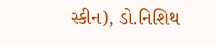સ્કીન), ડો.નિશિથ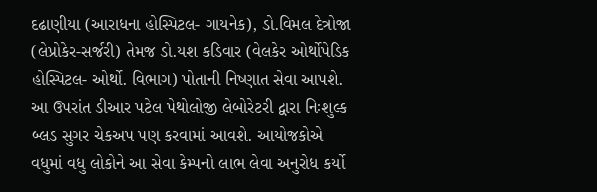દઢાણીયા (આરાધના હોસ્પિટલ- ગાયનેક), ડો.વિમલ દેત્રોજા (લેપ્રોકેર-સર્જરી) તેમજ ડો.યશ કડિવાર (વેલકેર ઓર્થોપેડિક હોસ્પિટલ- ઓર્થો. વિભાગ) પોતાની નિષ્ણાત સેવા આપશે. આ ઉપરાંત ડીઆર પટેલ પેથોલોજી લેબોરેટરી દ્વારા નિઃશુલ્ક બ્લડ સુગર ચેકઅપ પણ કરવામાં આવશે. આયોજકોએ વધુમાં વધુ લોકોને આ સેવા કેમ્પનો લાભ લેવા અનુરોધ કર્યો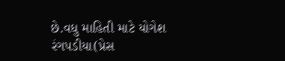છે.વધુ માહિતી માટે યોગેશ રંગપડીયા(પ્રેસ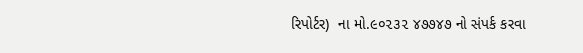રિપોર્ટર)  ના મો.૯૦૨૩૨ ૪૭૭૪૭ નો સંપર્ક કરવા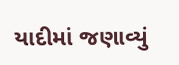યાદીમાં જણાવ્યું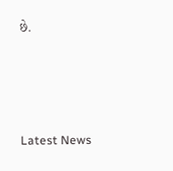છે.






Latest News